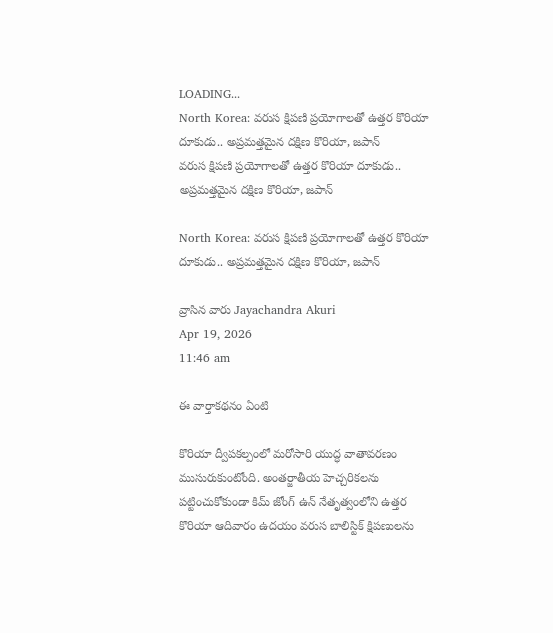LOADING...
North Korea: వరుస క్షిపణి ప్రయోగాలతో ఉత్తర కొరియా దూకుడు.. అప్రమత్తమైన దక్షిణ కొరియా, జపాన్
వరుస క్షిపణి ప్రయోగాలతో ఉత్తర కొరియా దూకుడు.. అప్రమత్తమైన దక్షిణ కొరియా, జపాన్

North Korea: వరుస క్షిపణి ప్రయోగాలతో ఉత్తర కొరియా దూకుడు.. అప్రమత్తమైన దక్షిణ కొరియా, జపాన్

వ్రాసిన వారు Jayachandra Akuri
Apr 19, 2026
11:46 am

ఈ వార్తాకథనం ఏంటి

కొరియా ద్వీపకల్పంలో మరోసారి యుద్ధ వాతావరణం ముసురుకుంటోంది. అంతర్జాతీయ హెచ్చరికలను పట్టించుకోకుండా కిమ్ జోంగ్ ఉన్ నేతృత్వంలోని ఉత్తర కొరియా ఆదివారం ఉదయం వరుస బాలిస్టిక్ క్షిపణులను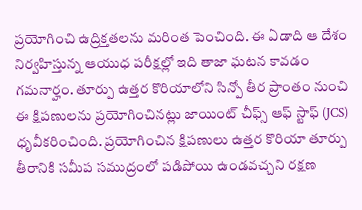ప్రయోగించి ఉద్రిక్తతలను మరింత పెంచింది. ఈ ఏడాది ఆ దేశం నిర్వహిస్తున్న ఆయుధ పరీక్షల్లో ఇది తాజా ఘటన కావడం గమనార్హం. తూర్పు ఉత్తర కొరియాలోని సిన్పో తీర ప్రాంతం నుంచి ఈ క్షిపణులను ప్రయోగించినట్లు జాయింట్ చీఫ్స్ ఆఫ్ స్టాఫ్ (JCS) ధృవీకరించింది. ప్రయోగించిన క్షిపణులు ఉత్తర కొరియా తూర్పు తీరానికి సమీప సముద్రంలో పడిపోయి ఉండవచ్చని రక్షణ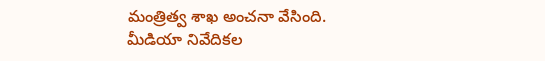మంత్రిత్వ శాఖ అంచనా వేసింది. మీడియా నివేదికల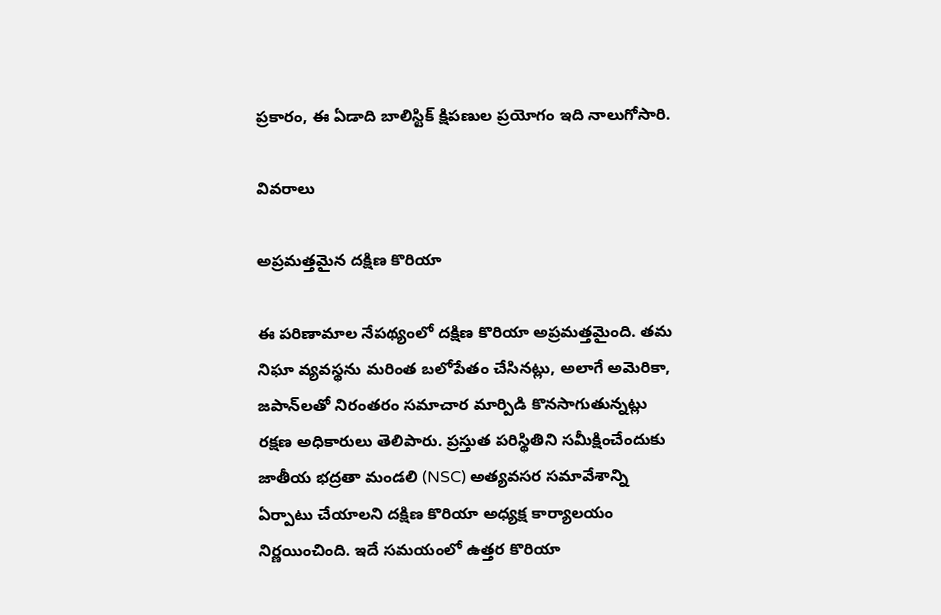ప్రకారం, ఈ ఏడాది బాలిస్టిక్ క్షిపణుల ప్రయోగం ఇది నాలుగోసారి.

వివరాలు

అప్రమత్తమైన దక్షిణ కొరియా

ఈ పరిణామాల నేపథ్యంలో దక్షిణ కొరియా అప్రమత్తమైంది. తమ నిఘా వ్యవస్థను మరింత బలోపేతం చేసినట్లు, అలాగే అమెరికా, జపాన్‌లతో నిరంతరం సమాచార మార్పిడి కొనసాగుతున్నట్లు రక్షణ అధికారులు తెలిపారు. ప్రస్తుత పరిస్థితిని సమీక్షించేందుకు జాతీయ భద్రతా మండలి (NSC) అత్యవసర సమావేశాన్ని ఏర్పాటు చేయాలని దక్షిణ కొరియా అధ్యక్ష కార్యాలయం నిర్ణయించింది. ఇదే సమయంలో ఉత్తర కొరియా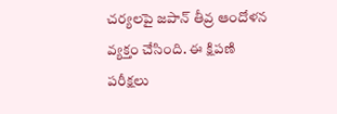చర్యలపై జపాన్ తీవ్ర ఆందోళన వ్యక్తం చేసింది. ఈ క్షిపణి పరీక్షలు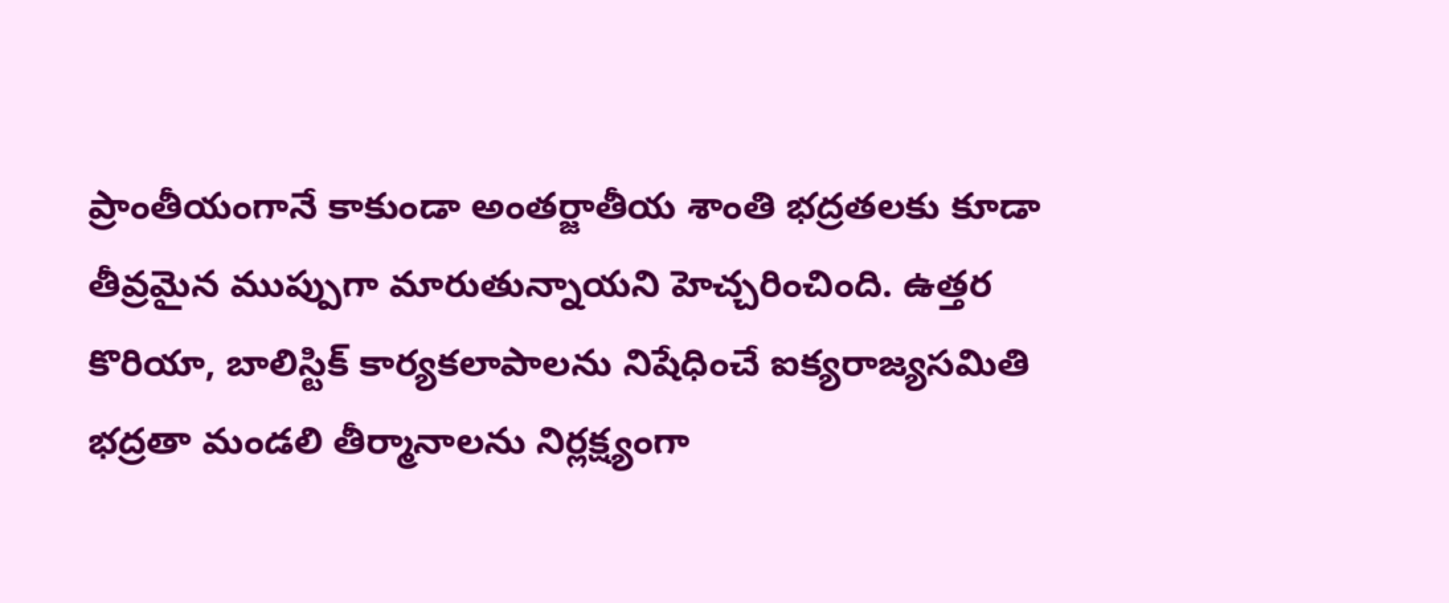ప్రాంతీయంగానే కాకుండా అంతర్జాతీయ శాంతి భద్రతలకు కూడా తీవ్రమైన ముప్పుగా మారుతున్నాయని హెచ్చరించింది. ఉత్తర కొరియా, బాలిస్టిక్ కార్యకలాపాలను నిషేధించే ఐక్యరాజ్యసమితి భద్రతా మండలి తీర్మానాలను నిర్లక్ష్యంగా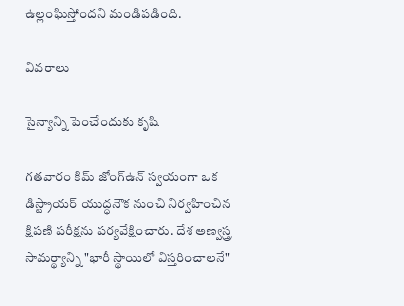ఉల్లంఘిస్తోందని మండిపడింది.

వివరాలు

సైన్యాన్ని పెంచేందుకు కృషి

గతవారం కిమ్ జోంగ్ఉన్ స్వయంగా ఒక డిస్ట్రాయర్ యుద్ధనౌక నుంచి నిర్వహించిన క్షిపణి పరీక్షను పర్యవేక్షించారు. దేశ అణ్వస్త్ర సామర్థ్యాన్ని "భారీ స్థాయిలో విస్తరించాలనే"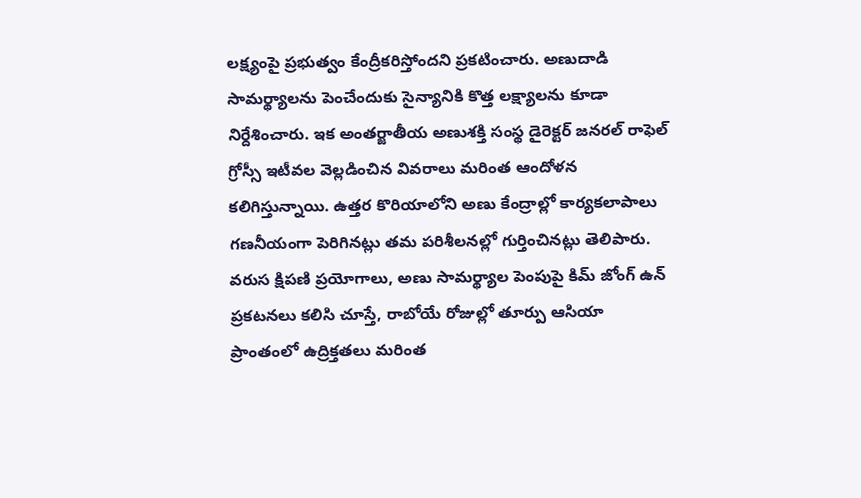లక్ష్యంపై ప్రభుత్వం కేంద్రీకరిస్తోందని ప్రకటించారు. అణుదాడి సామర్థ్యాలను పెంచేందుకు సైన్యానికి కొత్త లక్ష్యాలను కూడా నిర్దేశించారు. ఇక అంతర్జాతీయ అణుశక్తి సంస్థ డైరెక్టర్ జనరల్ రాఫెల్ గ్రోస్సీ ఇటీవల వెల్లడించిన వివరాలు మరింత ఆందోళన కలిగిస్తున్నాయి. ఉత్తర కొరియాలోని అణు కేంద్రాల్లో కార్యకలాపాలు గణనీయంగా పెరిగినట్లు తమ పరిశీలనల్లో గుర్తించినట్లు తెలిపారు. వరుస క్షిపణి ప్రయోగాలు, అణు సామర్థ్యాల పెంపుపై కిమ్ జోంగ్ ఉన్ ప్రకటనలు కలిసి చూస్తే, రాబోయే రోజుల్లో తూర్పు ఆసియా ప్రాంతంలో ఉద్రిక్తతలు మరింత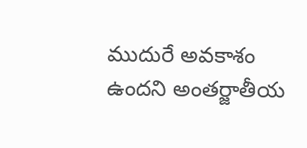ముదురే అవకాశం ఉందని అంతర్జాతీయ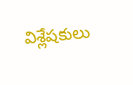విశ్లేషకులు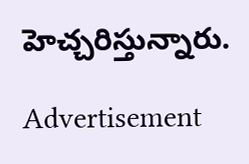హెచ్చరిస్తున్నారు.

Advertisement